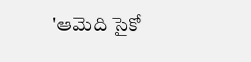'ఆమెది సైకో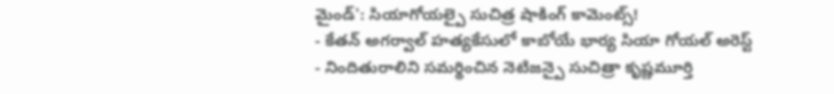మైండ్': సియాగోయల్పై సుచిత్ర షాకింగ్ కామెంట్స్!
- కేతన్ అగర్వాల్ హత్యకేసులో కాబోయే భార్య సియా గోయల్ అరెస్ట్
- నిందితురాలిని సమర్థించిన నెటిజన్పై సుచిత్రా కృష్ణమూర్తి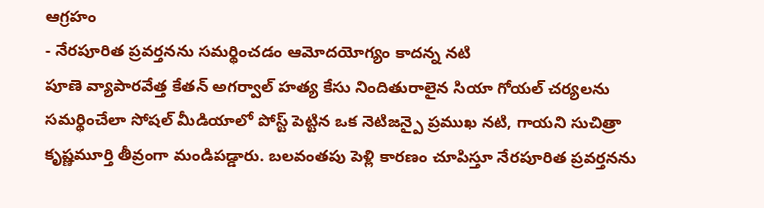ఆగ్రహం
- నేరపూరిత ప్రవర్తనను సమర్థించడం ఆమోదయోగ్యం కాదన్న నటి
పూణె వ్యాపారవేత్త కేతన్ అగర్వాల్ హత్య కేసు నిందితురాలైన సియా గోయల్ చర్యలను సమర్థించేలా సోషల్ మీడియాలో పోస్ట్ పెట్టిన ఒక నెటిజన్పై ప్రముఖ నటి, గాయని సుచిత్రా కృష్ణమూర్తి తీవ్రంగా మండిపడ్డారు. బలవంతపు పెళ్లి కారణం చూపిస్తూ నేరపూరిత ప్రవర్తనను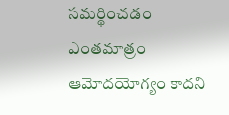సమర్థించడం ఎంతమాత్రం ఆమోదయోగ్యం కాదని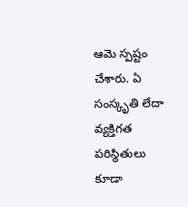ఆమె స్పష్టం చేశారు. ఏ సంస్కృతి లేదా వ్యక్తిగత పరిస్థితులు కూడా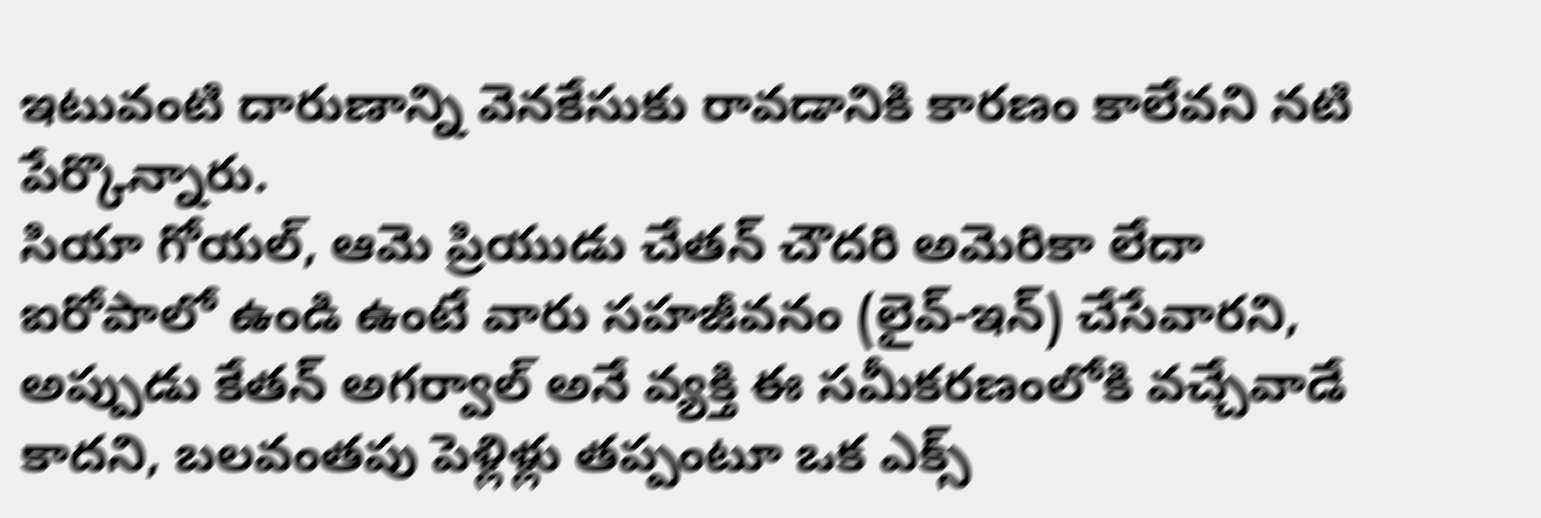ఇటువంటి దారుణాన్ని వెనకేసుకు రావడానికి కారణం కాలేవని నటి పేర్కొన్నారు.
సియా గోయల్, ఆమె ప్రియుడు చేతన్ చౌదరి అమెరికా లేదా ఐరోపాలో ఉండి ఉంటే వారు సహజీవనం (లైవ్-ఇన్) చేసేవారని, అప్పుడు కేతన్ అగర్వాల్ అనే వ్యక్తి ఈ సమీకరణంలోకి వచ్చేవాడే కాదని, బలవంతపు పెళ్లిళ్లు తప్పంటూ ఒక ఎక్స్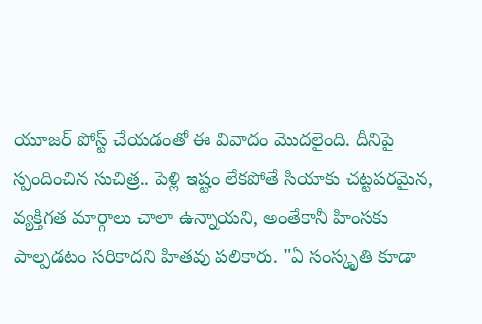యూజర్ పోస్ట్ చేయడంతో ఈ వివాదం మొదలైంది. దీనిపై స్పందించిన సుచిత్ర.. పెళ్లి ఇష్టం లేకపోతే సియాకు చట్టపరమైన, వ్యక్తిగత మార్గాలు చాలా ఉన్నాయని, అంతేకానీ హింసకు పాల్పడటం సరికాదని హితవు పలికారు. "ఏ సంస్కృతి కూడా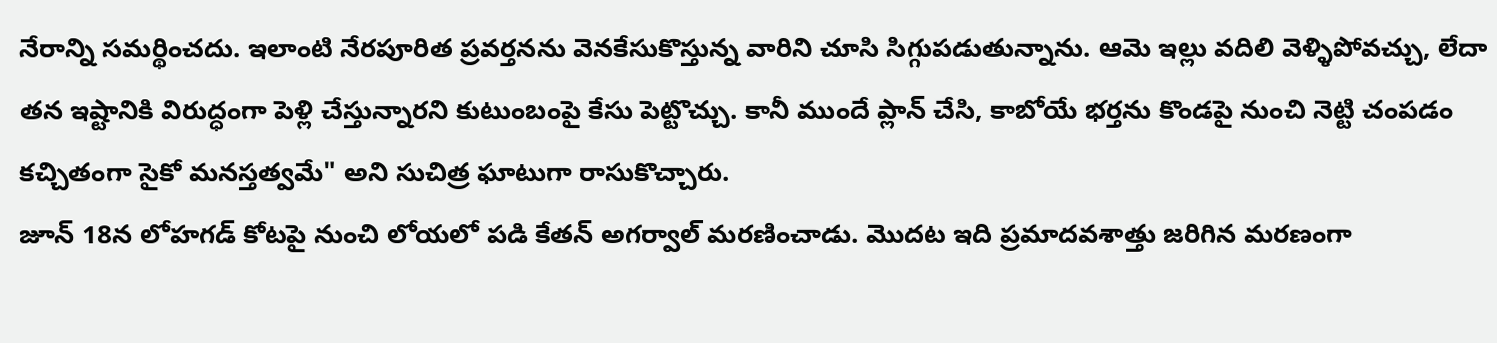నేరాన్ని సమర్థించదు. ఇలాంటి నేరపూరిత ప్రవర్తనను వెనకేసుకొస్తున్న వారిని చూసి సిగ్గుపడుతున్నాను. ఆమె ఇల్లు వదిలి వెళ్ళిపోవచ్చు, లేదా తన ఇష్టానికి విరుద్ధంగా పెళ్లి చేస్తున్నారని కుటుంబంపై కేసు పెట్టొచ్చు. కానీ ముందే ప్లాన్ చేసి, కాబోయే భర్తను కొండపై నుంచి నెట్టి చంపడం కచ్చితంగా సైకో మనస్తత్వమే" అని సుచిత్ర ఘాటుగా రాసుకొచ్చారు.
జూన్ 18న లోహగడ్ కోటపై నుంచి లోయలో పడి కేతన్ అగర్వాల్ మరణించాడు. మొదట ఇది ప్రమాదవశాత్తు జరిగిన మరణంగా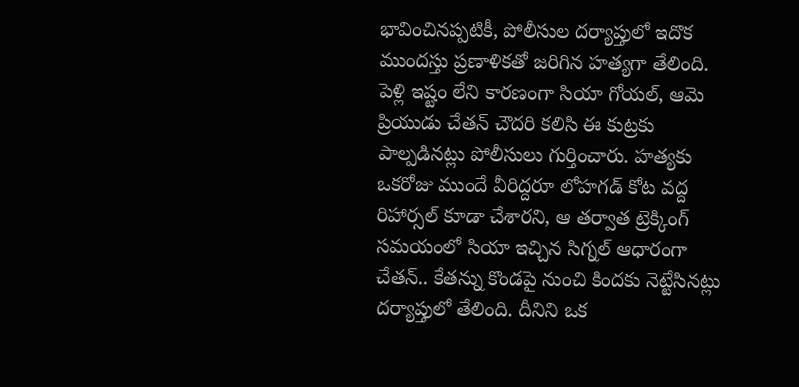భావించినప్పటికీ, పోలీసుల దర్యాప్తులో ఇదొక ముందస్తు ప్రణాళికతో జరిగిన హత్యగా తేలింది. పెళ్లి ఇష్టం లేని కారణంగా సియా గోయల్, ఆమె ప్రియుడు చేతన్ చౌదరి కలిసి ఈ కుట్రకు పాల్పడినట్లు పోలీసులు గుర్తించారు. హత్యకు ఒకరోజు ముందే వీరిద్దరూ లోహగడ్ కోట వద్ద రిహార్సల్ కూడా చేశారని, ఆ తర్వాత ట్రెక్కింగ్ సమయంలో సియా ఇచ్చిన సిగ్నల్ ఆధారంగా చేతన్.. కేతన్ను కొండపై నుంచి కిందకు నెట్టేసినట్లు దర్యాప్తులో తేలింది. దీనిని ఒక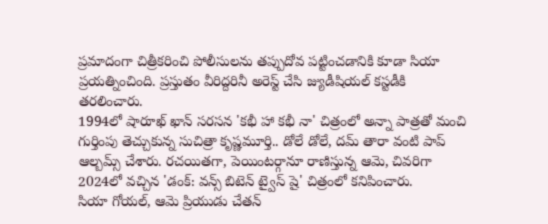ప్రమాదంగా చిత్రీకరించి పోలీసులను తప్పుదోవ పట్టించడానికి కూడా సియా ప్రయత్నించింది. ప్రస్తుతం వీరిద్దరినీ అరెస్ట్ చేసి జ్యుడీషియల్ కస్టడీకి తరలించారు.
1994లో షారూఖ్ ఖాన్ సరసన 'కభీ హా కభీ నా' చిత్రంలో అన్నా పాత్రతో మంచి గుర్తింపు తెచ్చుకున్న సుచిత్రా కృష్ణమూర్తి.. డోలే డోలే, దమ్ తారా వంటి పాప్ ఆల్బమ్స్ చేశారు. రచయితగా, పెయింటర్గానూ రాణిస్తున్న ఆమె, చివరిగా 2024లో వచ్చిన 'డంక్: వన్స్ బిటెన్ ట్వైస్ షై' చిత్రంలో కనిపించారు.
సియా గోయల్, ఆమె ప్రియుడు చేతన్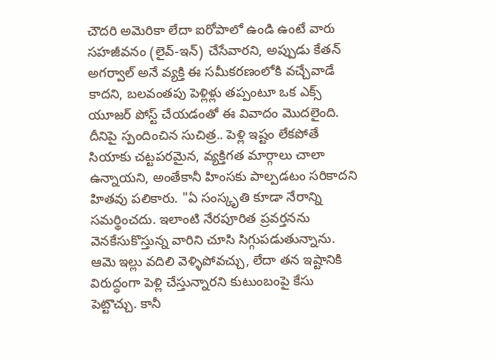చౌదరి అమెరికా లేదా ఐరోపాలో ఉండి ఉంటే వారు సహజీవనం (లైవ్-ఇన్) చేసేవారని, అప్పుడు కేతన్ అగర్వాల్ అనే వ్యక్తి ఈ సమీకరణంలోకి వచ్చేవాడే కాదని, బలవంతపు పెళ్లిళ్లు తప్పంటూ ఒక ఎక్స్ యూజర్ పోస్ట్ చేయడంతో ఈ వివాదం మొదలైంది. దీనిపై స్పందించిన సుచిత్ర.. పెళ్లి ఇష్టం లేకపోతే సియాకు చట్టపరమైన, వ్యక్తిగత మార్గాలు చాలా ఉన్నాయని, అంతేకానీ హింసకు పాల్పడటం సరికాదని హితవు పలికారు. "ఏ సంస్కృతి కూడా నేరాన్ని సమర్థించదు. ఇలాంటి నేరపూరిత ప్రవర్తనను వెనకేసుకొస్తున్న వారిని చూసి సిగ్గుపడుతున్నాను. ఆమె ఇల్లు వదిలి వెళ్ళిపోవచ్చు, లేదా తన ఇష్టానికి విరుద్ధంగా పెళ్లి చేస్తున్నారని కుటుంబంపై కేసు పెట్టొచ్చు. కానీ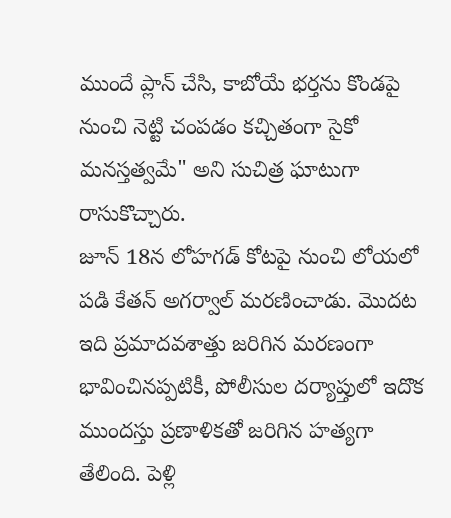ముందే ప్లాన్ చేసి, కాబోయే భర్తను కొండపై నుంచి నెట్టి చంపడం కచ్చితంగా సైకో మనస్తత్వమే" అని సుచిత్ర ఘాటుగా రాసుకొచ్చారు.
జూన్ 18న లోహగడ్ కోటపై నుంచి లోయలో పడి కేతన్ అగర్వాల్ మరణించాడు. మొదట ఇది ప్రమాదవశాత్తు జరిగిన మరణంగా భావించినప్పటికీ, పోలీసుల దర్యాప్తులో ఇదొక ముందస్తు ప్రణాళికతో జరిగిన హత్యగా తేలింది. పెళ్లి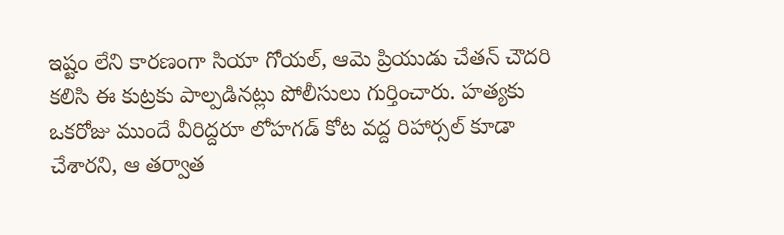ఇష్టం లేని కారణంగా సియా గోయల్, ఆమె ప్రియుడు చేతన్ చౌదరి కలిసి ఈ కుట్రకు పాల్పడినట్లు పోలీసులు గుర్తించారు. హత్యకు ఒకరోజు ముందే వీరిద్దరూ లోహగడ్ కోట వద్ద రిహార్సల్ కూడా చేశారని, ఆ తర్వాత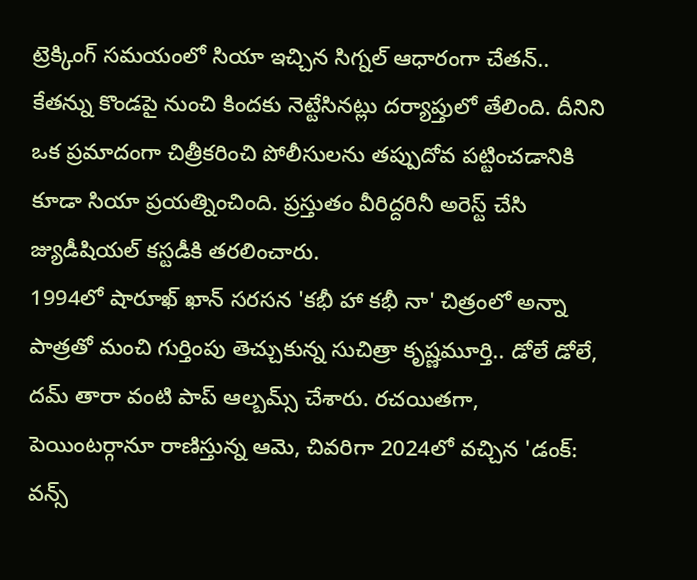ట్రెక్కింగ్ సమయంలో సియా ఇచ్చిన సిగ్నల్ ఆధారంగా చేతన్.. కేతన్ను కొండపై నుంచి కిందకు నెట్టేసినట్లు దర్యాప్తులో తేలింది. దీనిని ఒక ప్రమాదంగా చిత్రీకరించి పోలీసులను తప్పుదోవ పట్టించడానికి కూడా సియా ప్రయత్నించింది. ప్రస్తుతం వీరిద్దరినీ అరెస్ట్ చేసి జ్యుడీషియల్ కస్టడీకి తరలించారు.
1994లో షారూఖ్ ఖాన్ సరసన 'కభీ హా కభీ నా' చిత్రంలో అన్నా పాత్రతో మంచి గుర్తింపు తెచ్చుకున్న సుచిత్రా కృష్ణమూర్తి.. డోలే డోలే, దమ్ తారా వంటి పాప్ ఆల్బమ్స్ చేశారు. రచయితగా, పెయింటర్గానూ రాణిస్తున్న ఆమె, చివరిగా 2024లో వచ్చిన 'డంక్: వన్స్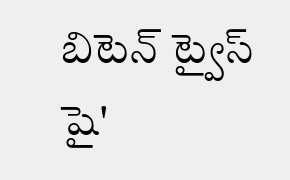బిటెన్ ట్వైస్ షై'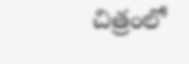చిత్రంలో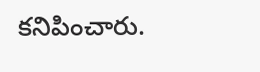కనిపించారు.